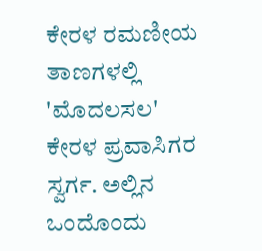ಕೇರಳ ರಮಣೀಯ ತಾಣಗಳಲ್ಲಿ 'ಮೊದಲಸಲ'
ಕೇರಳ ಪ್ರವಾಸಿಗರ ಸ್ವರ್ಗ. ಅಲ್ಲಿನ ಒಂದೊಂದು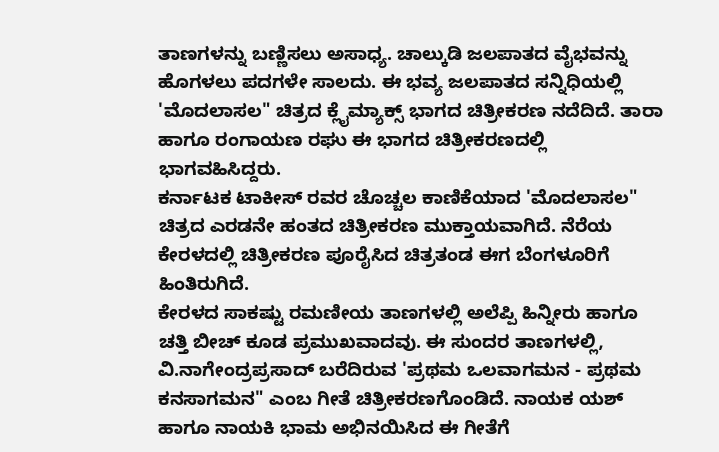ತಾಣಗಳನ್ನು ಬಣ್ಣಿಸಲು ಅಸಾಧ್ಯ. ಚಾಲ್ಕುಡಿ ಜಲಪಾತದ ವೈಭವನ್ನು ಹೊಗಳಲು ಪದಗಳೇ ಸಾಲದು. ಈ ಭವ್ಯ ಜಲಪಾತದ ಸನ್ನಿಧಿಯಲ್ಲಿ 'ಮೊದಲಾಸಲ" ಚಿತ್ರದ ಕ್ಲೈಮ್ಯಾಕ್ಸ್ ಭಾಗದ ಚಿತ್ರೀಕರಣ ನದೆದಿದೆ. ತಾರಾ ಹಾಗೂ ರಂಗಾಯಣ ರಘು ಈ ಭಾಗದ ಚಿತ್ರೀಕರಣದಲ್ಲಿ ಭಾಗವಹಿಸಿದ್ದರು.
ಕರ್ನಾಟಕ ಟಾಕೀಸ್ ರವರ ಚೊಚ್ಚಲ ಕಾಣಿಕೆಯಾದ 'ಮೊದಲಾಸಲ" ಚಿತ್ರದ ಎರಡನೇ ಹಂತದ ಚಿತ್ರೀಕರಣ ಮುಕ್ತಾಯವಾಗಿದೆ. ನೆರೆಯ ಕೇರಳದಲ್ಲಿ ಚಿತ್ರೀಕರಣ ಪೂರೈಸಿದ ಚಿತ್ರತಂಡ ಈಗ ಬೆಂಗಳೂರಿಗೆ ಹಿಂತಿರುಗಿದೆ.
ಕೇರಳದ ಸಾಕಷ್ಟು ರಮಣೀಯ ತಾಣಗಳಲ್ಲಿ ಅಲೆಪ್ಪಿ ಹಿನ್ನೀರು ಹಾಗೂ ಚತ್ತಿ ಬೀಚ್ ಕೂಡ ಪ್ರಮುಖವಾದವು. ಈ ಸುಂದರ ತಾಣಗಳಲ್ಲಿ, ವಿ.ನಾಗೇಂದ್ರಪ್ರಸಾದ್ ಬರೆದಿರುವ 'ಪ್ರಥಮ ಒಲವಾಗಮನ - ಪ್ರಥಮ ಕನಸಾಗಮನ" ಎಂಬ ಗೀತೆ ಚಿತ್ರೀಕರಣಗೊಂಡಿದೆ. ನಾಯಕ ಯಶ್ ಹಾಗೂ ನಾಯಕಿ ಭಾಮ ಅಭಿನಯಿಸಿದ ಈ ಗೀತೆಗೆ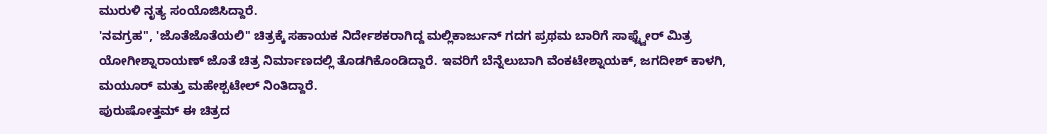ಮುರುಳಿ ನೃತ್ಯ ಸಂಯೊಜಿಸಿದ್ದಾರೆ.
'ನವಗ್ರಹ", 'ಜೊತೆಜೊತೆಯಲಿ" ಚಿತ್ರಕ್ಕೆ ಸಹಾಯಕ ನಿರ್ದೇಶಕರಾಗಿದ್ದ ಮಲ್ಲಿಕಾರ್ಜುನ್ ಗದಗ ಪ್ರಥಮ ಬಾರಿಗೆ ಸಾಫ್ಟ್ವೇರ್ ಮಿತ್ರ ಯೋಗೀಶ್ನಾರಾಯಣ್ ಜೊತೆ ಚಿತ್ರ ನಿರ್ಮಾಣದಲ್ಲಿ ತೊಡಗಿಕೊಂಡಿದ್ದಾರೆ. ಇವರಿಗೆ ಬೆನ್ನೆಲುಬಾಗಿ ವೆಂಕಟೇಶ್ನಾಯಕ್, ಜಗದೀಶ್ ಕಾಳಗಿ, ಮಯೂರ್ ಮತ್ತು ಮಹೇಶ್ಪಟೇಲ್ ನಿಂತಿದ್ದಾರೆ.
ಪುರುಷೋತ್ತಮ್ ಈ ಚಿತ್ರದ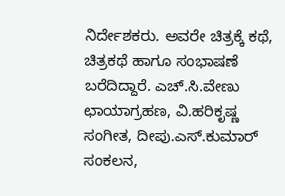ನಿರ್ದೇಶಕರು. ಅವರೇ ಚಿತ್ರಕ್ಕೆ ಕಥೆ, ಚಿತ್ರಕಥೆ ಹಾಗೂ ಸಂಭಾಷಣೆ ಬರೆದಿದ್ದಾರೆ. ಎಚ್.ಸಿ.ವೇಣು ಛಾಯಾಗ್ರಹಣ, ವಿ.ಹರಿಕೃಷ್ಣ ಸಂಗೀತ, ದೀಪು.ಎಸ್.ಕುಮಾರ್ ಸಂಕಲನ,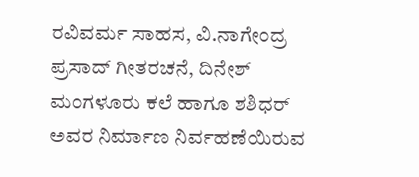ರವಿವರ್ಮ ಸಾಹಸ, ವಿ.ನಾಗೇಂದ್ರ ಪ್ರಸಾದ್ ಗೀತರಚನೆ, ದಿನೇಶ್ ಮಂಗಳೂರು ಕಲೆ ಹಾಗೂ ಶಶಿಧರ್ ಅವರ ನಿರ್ಮಾಣ ನಿರ್ವಹಣೆಯಿರುವ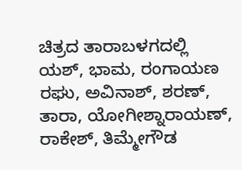ಚಿತ್ರದ ತಾರಾಬಳಗದಲ್ಲಿ ಯಶ್, ಭಾಮ, ರಂಗಾಯಣ ರಘು, ಅವಿನಾಶ್, ಶರಣ್, ತಾರಾ, ಯೋಗೀಶ್ನಾರಾಯಣ್, ರಾಕೇಶ್, ತಿಮ್ಮೇಗೌಡ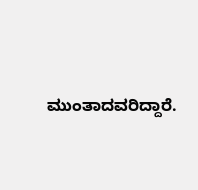ಮುಂತಾದವರಿದ್ದಾರೆ.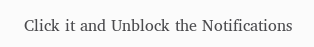Click it and Unblock the Notifications